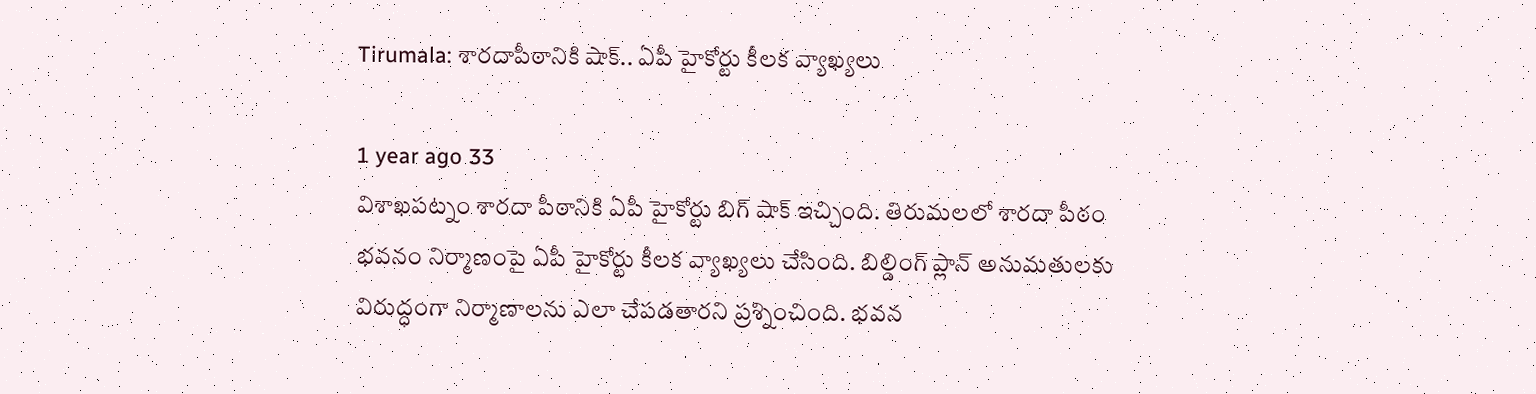Tirumala: శారదాపీఠానికి షాక్.. ఏపీ హైకోర్టు కీలక వ్యాఖ్యలు

1 year ago 33
విశాఖపట్నం శారదా పీఠానికి ఏపీ హైకోర్టు బిగ్ షాక్ ఇచ్చింది. తిరుమలలో శారదా పీఠం భవనం నిర్మాణంపై ఏపీ హైకోర్టు కీలక వ్యాఖ్యలు చేసింది. బిల్డింగ్ ప్లాన్ అనుమతులకు విరుద్ధంగా నిర్మాణాలను ఎలా చేపడతారని ప్రశ్నించింది. భవన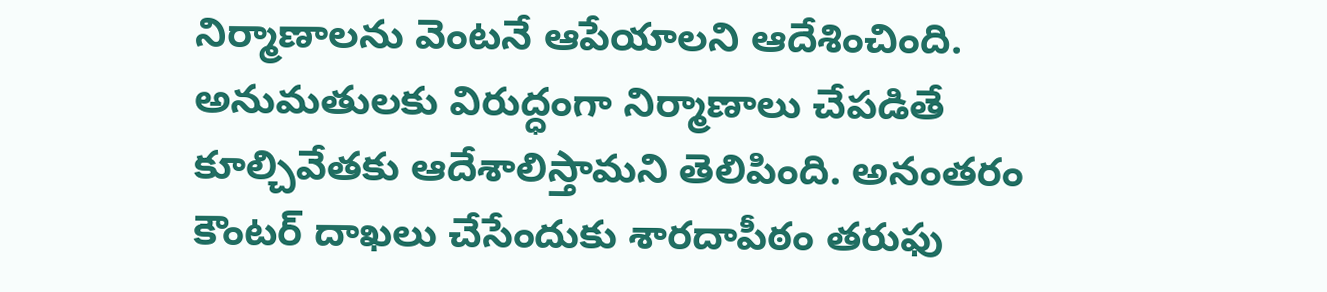నిర్మాణాలను వెంటనే ఆపేయాలని ఆదేశించింది. అనుమతులకు విరుద్ధంగా నిర్మాణాలు చేపడితే కూల్చివేతకు ఆదేశాలిస్తామని తెలిపింది. అనంతరం కౌంటర్ దాఖలు చేసేందుకు శారదాపీఠం తరుఫు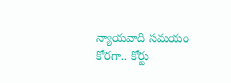న్యాయవాది సమయం కోరగా.. కోర్టు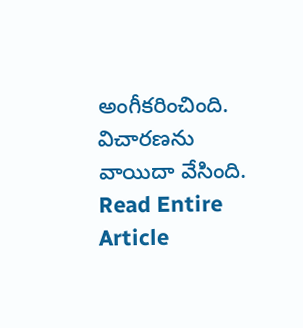అంగీకరించింది. విచారణను వాయిదా వేసింది.
Read Entire Article